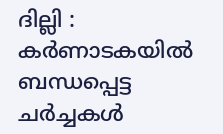ദില്ലി : കർണാടകയിൽ ബന്ധപ്പെട്ട ചർച്ചകൾ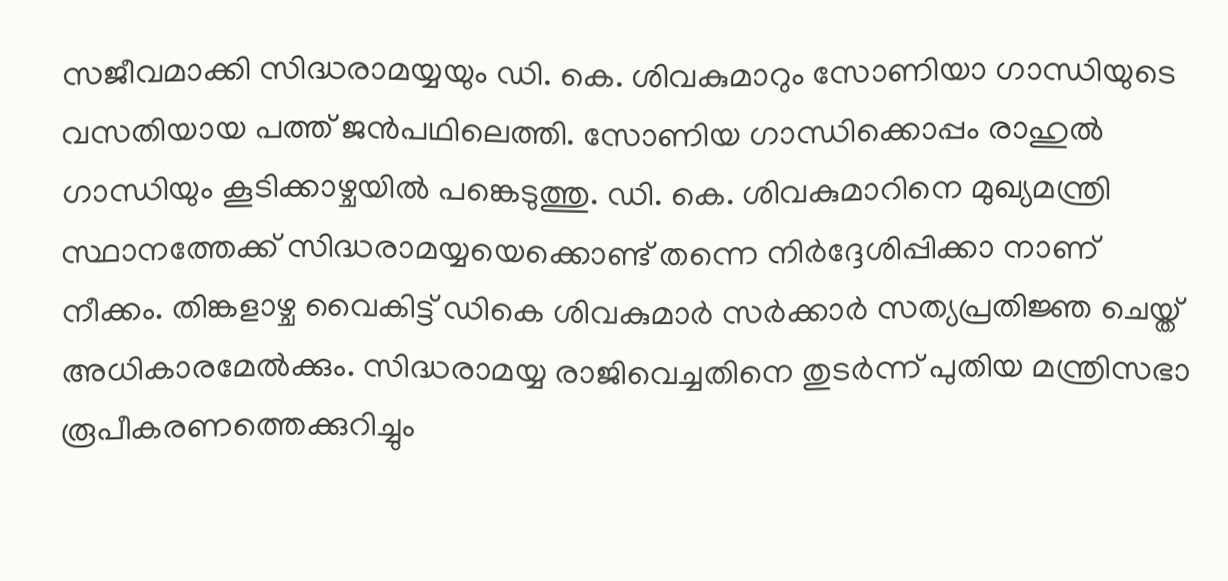സജീവമാക്കി സിദ്ധരാമയ്യയും ഡി. കെ. ശിവകുമാറും സോണിയാ ഗാന്ധിയുടെ വസതിയായ പത്ത് ജൻപഥിലെത്തി. സോണിയ ഗാന്ധിക്കൊപ്പം രാഹുൽ ഗാന്ധിയും കൂടിക്കാഴ്ചയിൽ പങ്കെടുത്തു. ഡി. കെ. ശിവകുമാറിനെ മുഖ്യമന്ത്രി സ്ഥാനത്തേക്ക് സിദ്ധരാമയ്യയെക്കൊണ്ട് തന്നെ നിർദ്ദേശിപ്പിക്കാ നാണ് നീക്കം. തിങ്കളാഴ്ച വൈകിട്ട് ഡികെ ശിവകുമാർ സർക്കാർ സത്യപ്രതിജ്ഞ ചെയ്ത് അധികാരമേൽക്കും. സിദ്ധരാമയ്യ രാജിവെച്ചതിനെ തുടർന്ന് പുതിയ മന്ത്രിസഭാ രൂപീകരണത്തെക്കുറിച്ചും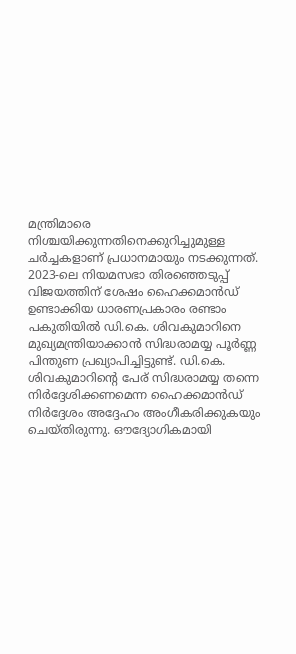മന്ത്രിമാരെ നിശ്ചയിക്കുന്നതിനെക്കുറിച്ചുമുള്ള ചർച്ചകളാണ് പ്രധാനമായും നടക്കുന്നത്.
2023-ലെ നിയമസഭാ തിരഞ്ഞെടുപ്പ് വിജയത്തിന് ശേഷം ഹൈക്കമാൻഡ് ഉണ്ടാക്കിയ ധാരണപ്രകാരം രണ്ടാം പകുതിയിൽ ഡി.കെ. ശിവകുമാറിനെ മുഖ്യമന്ത്രിയാക്കാൻ സിദ്ധരാമയ്യ പൂർണ്ണ പിന്തുണ പ്രഖ്യാപിച്ചിട്ടുണ്ട്. ഡി.കെ. ശിവകുമാറിന്റെ പേര് സിദ്ധരാമയ്യ തന്നെ നിർദ്ദേശിക്കണമെന്ന ഹൈക്കമാൻഡ് നിർദ്ദേശം അദ്ദേഹം അംഗീകരിക്കുകയും ചെയ്തിരുന്നു. ഔദ്യോഗികമായി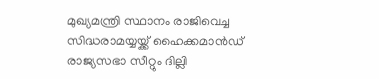മുഖ്യമന്ത്രി സ്ഥാനം രാജിവെച്ച സിദ്ധരാമയ്യയ്ക്ക് ഹൈക്കമാൻഡ് രാജ്യസഭാ സീറ്റും ദില്ലി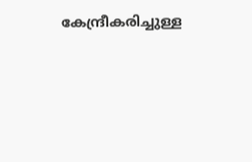കേന്ദ്രീകരിച്ചുള്ള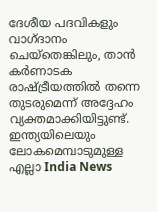ദേശീയ പദവികളും വാഗ്ദാനം ചെയ്തെങ്കിലും, താൻ കർണാടക രാഷ്ട്രീയത്തിൽ തന്നെ തുടരുമെന്ന് അദ്ദേഹം വ്യക്തമാക്കിയിട്ടുണ്ട്.
ഇന്ത്യയിലെയും ലോകമെമ്പാടുമുള്ള എല്ലാ India News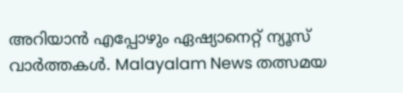അറിയാൻ എപ്പോഴും ഏഷ്യാനെറ്റ് ന്യൂസ് വാർത്തകൾ. Malayalam News തത്സമയ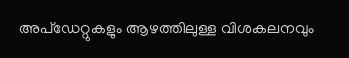അപ്ഡേറ്റുകളും ആഴത്തിലുള്ള വിശകലനവും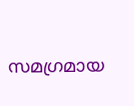സമഗ്രമായ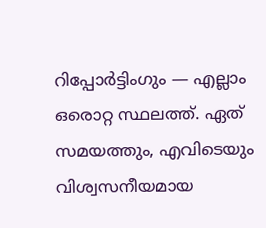റിപ്പോർട്ടിംഗും — എല്ലാം ഒരൊറ്റ സ്ഥലത്ത്. ഏത് സമയത്തും, എവിടെയും വിശ്വസനീയമായ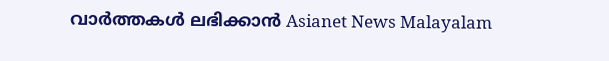വാർത്തകൾ ലഭിക്കാൻ Asianet News Malayalam